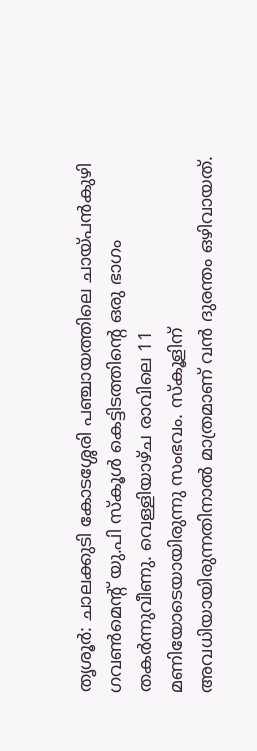തൃശൂർ: ചാലക്കുടി കോടശ്ശേരി പഞ്ചായത്തിലെ ചായ്പൻകുഴി ഗവൺമെന്റ് യു.പി സ്കൂൾ കെട്ടിടത്തിന്റെ ഒരു ഭാഗം തകർന്നുവീണു. വെള്ളിയാഴ്ച രാവിലെ 11 മണിയോടെയായിരുന്നു സംഭവം. സ്കൂളിന് അവധിയായിരുന്നതിനാൽ മാത്രമാണ് വൻ ദുരന്തം ഒഴിവായത്.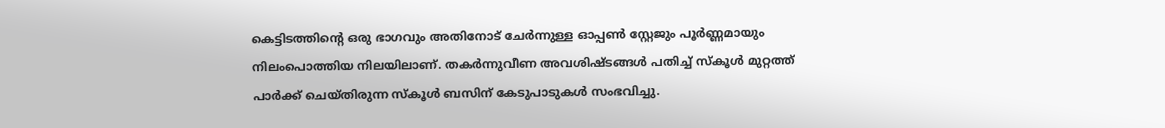കെട്ടിടത്തിന്റെ ഒരു ഭാഗവും അതിനോട് ചേർന്നുള്ള ഓപ്പൺ സ്റ്റേജും പൂർണ്ണമായും നിലംപൊത്തിയ നിലയിലാണ്. തകർന്നുവീണ അവശിഷ്ടങ്ങൾ പതിച്ച് സ്കൂൾ മുറ്റത്ത് പാർക്ക് ചെയ്തിരുന്ന സ്കൂൾ ബസിന് കേടുപാടുകൾ സംഭവിച്ചു.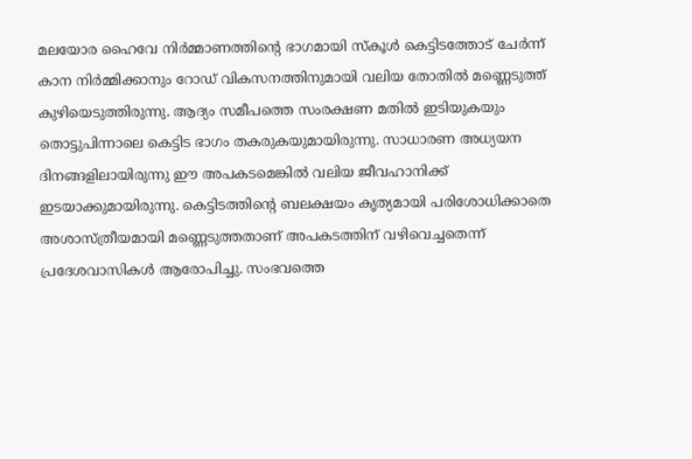മലയോര ഹൈവേ നിർമ്മാണത്തിന്റെ ഭാഗമായി സ്കൂൾ കെട്ടിടത്തോട് ചേർന്ന് കാന നിർമ്മിക്കാനും റോഡ് വികസനത്തിനുമായി വലിയ തോതിൽ മണ്ണെടുത്ത് കുഴിയെടുത്തിരുന്നു. ആദ്യം സമീപത്തെ സംരക്ഷണ മതിൽ ഇടിയുകയും തൊട്ടുപിന്നാലെ കെട്ടിട ഭാഗം തകരുകയുമായിരുന്നു. സാധാരണ അധ്യയന ദിനങ്ങളിലായിരുന്നു ഈ അപകടമെങ്കിൽ വലിയ ജീവഹാനിക്ക് ഇടയാക്കുമായിരുന്നു. കെട്ടിടത്തിന്റെ ബലക്ഷയം കൃത്യമായി പരിശോധിക്കാതെ അശാസ്ത്രീയമായി മണ്ണെടുത്തതാണ് അപകടത്തിന് വഴിവെച്ചതെന്ന് പ്രദേശവാസികൾ ആരോപിച്ചു. സംഭവത്തെ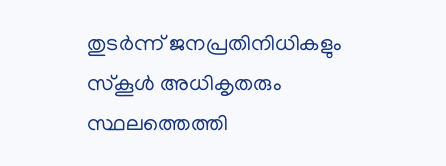തുടർന്ന് ജനപ്രതിനിധികളും സ്കൂൾ അധികൃതരും സ്ഥലത്തെത്തി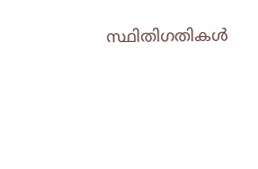സ്ഥിതിഗതികൾ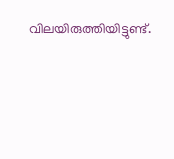വിലയിരുത്തിയിട്ടുണ്ട്.